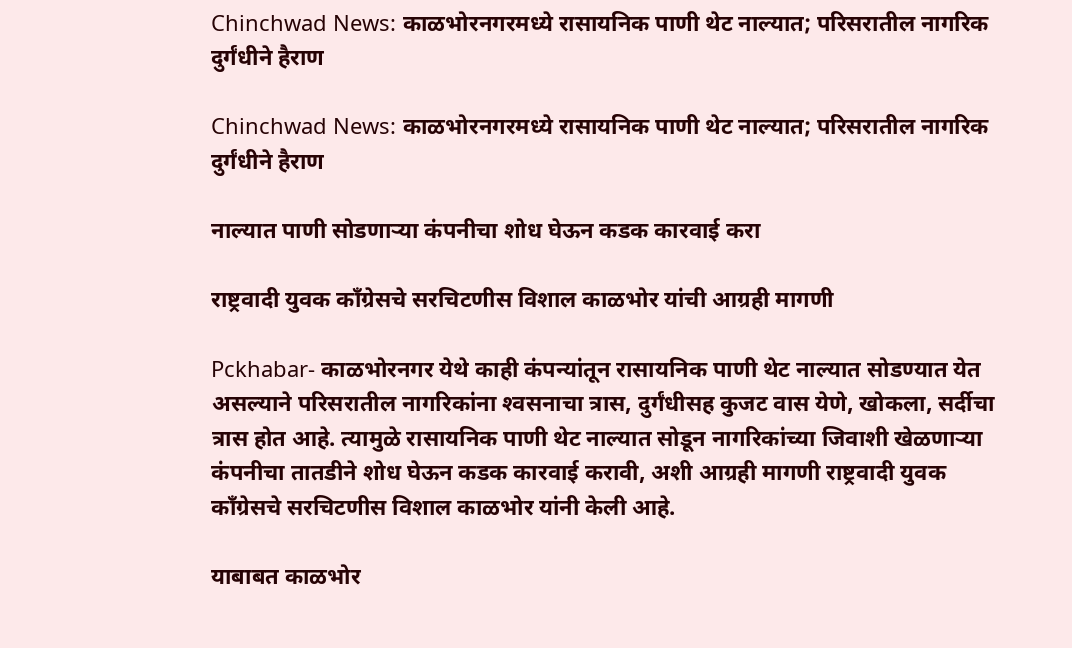Chinchwad News: काळभोरनगरमध्ये रासायनिक पाणी थेट नाल्यात; परिसरातील नागरिक दुर्गंधीने हैराण

Chinchwad News: काळभोरनगरमध्ये रासायनिक पाणी थेट नाल्यात; परिसरातील नागरिक दुर्गंधीने हैराण

नाल्यात पाणी सोडणाऱ्या कंपनीचा शोध घेऊन कडक कारवाई करा

राष्ट्रवादी युवक कॉंग्रेसचे सरचिटणीस विशाल काळभोर यांची आग्रही मागणी

Pckhabar- काळभोरनगर येथे काही कंपन्यांतून रासायनिक पाणी थेट नाल्यात सोडण्यात येत असल्याने परिसरातील नागरिकांना श्‍वसनाचा त्रास, दुर्गंधीसह कुजट वास येणे, खोकला, सर्दीचा त्रास होत आहे. त्यामुळे रासायनिक पाणी थेट नाल्यात सोडून नागरिकांच्या जिवाशी खेळणाऱ्या कंपनीचा तातडीने शोध घेऊन कडक कारवाई करावी, अशी आग्रही मागणी राष्ट्रवादी युवक कॉंग्रेसचे सरचिटणीस विशाल काळभोर यांनी केली आहे.

याबाबत काळभोर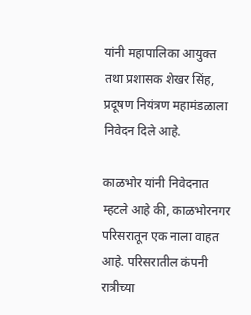यांनी महापालिका आयुक्त तथा प्रशासक शेखर सिंह, प्रदूषण नियंत्रण महामंडळाला निवेदन दिले आहे.

काळभोर यांनी निवेदनात म्हटले आहे की, काळभोरनगर परिसरातून एक नाला वाहत आहे. परिसरातील कंपनी रात्रीच्या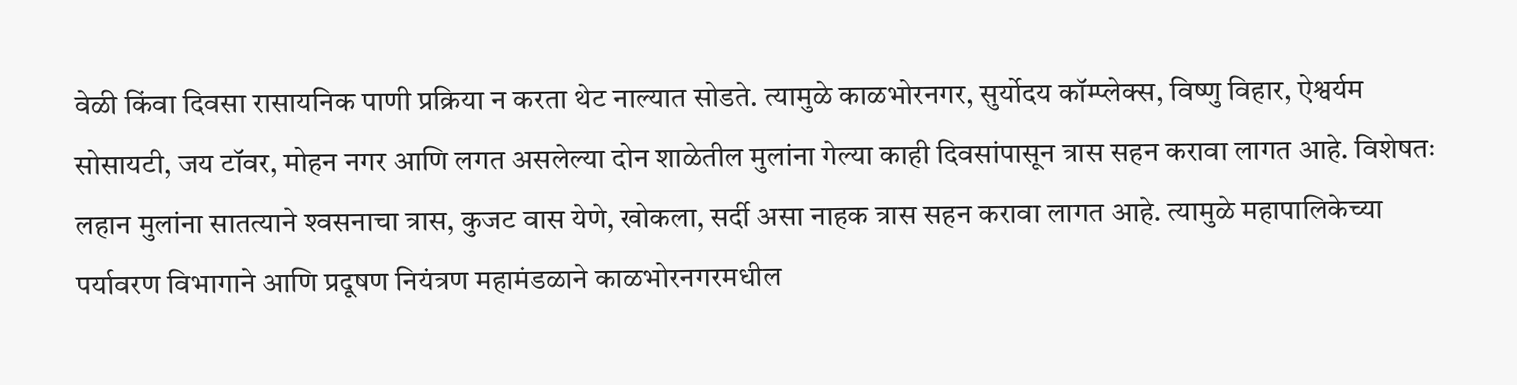वेळी किंवा दिवसा रासायनिक पाणी प्रक्रिया न करता थेट नाल्यात सोडते. त्यामुळे काळभोरनगर, सुर्योदय कॉम्प्लेक्‍स, विष्णु विहार, ऐश्वर्यम सोसायटी, जय टॉवर, मोहन नगर आणि लगत असलेल्या दोन शाळेतील मुलांना गेल्या काही दिवसांपासून त्रास सहन करावा लागत आहे. विशेषतः लहान मुलांना सातत्याने श्‍वसनाचा त्रास, कुजट वास येणे, खोकला, सर्दी असा नाहक त्रास सहन करावा लागत आहे. त्यामुळे महापालिकेच्या पर्यावरण विभागाने आणि प्रदूषण नियंत्रण महामंडळाने काळभोरनगरमधील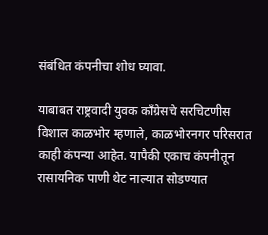संबंधित कंपनीचा शोध घ्यावा.

याबाबत राष्ट्रवादी युवक कॉंग्रेसचे सरचिटणीस विशाल काळभोर म्हणाले, काळभोरनगर परिसरात काही कंपन्या आहेत. यापैकी एकाच कंपनीतून रासायनिक पाणी थेट नाल्यात सोडण्यात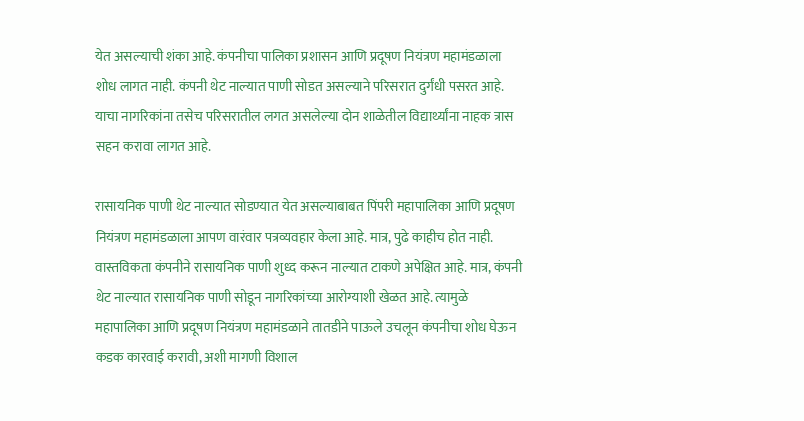येत असल्याची शंका आहे. कंपनीचा पालिका प्रशासन आणि प्रदूषण नियंत्रण महामंडळाला शोध लागत नाही. कंपनी थेट नाल्यात पाणी सोडत असल्याने परिसरात दुर्गंधी पसरत आहे. याचा नागरिकांना तसेच परिसरातील लगत असलेल्या दोन शाळेतील विद्यार्थ्यांना नाहक त्रास सहन करावा लागत आहे.

रासायनिक पाणी थेट नाल्यात सोडण्यात येत असल्याबाबत पिंपरी महापालिका आणि प्रदूषण नियंत्रण महामंडळाला आपण वारंवार पत्रव्यवहार केला आहे. मात्र, पुढे काहीच होत नाही. वास्तविकता कंपनीने रासायनिक पाणी शुध्द करून नाल्यात टाकणे अपेक्षित आहे. मात्र, कंपनी थेट नाल्यात रासायनिक पाणी सोडून नागरिकांच्या आरोग्याशी खेळत आहे. त्यामुळे महापालिका आणि प्रदूषण नियंत्रण महामंडळाने तातडीने पाऊले उचलून कंपनीचा शोध घेऊन कडक कारवाई करावी, अशी मागणी विशाल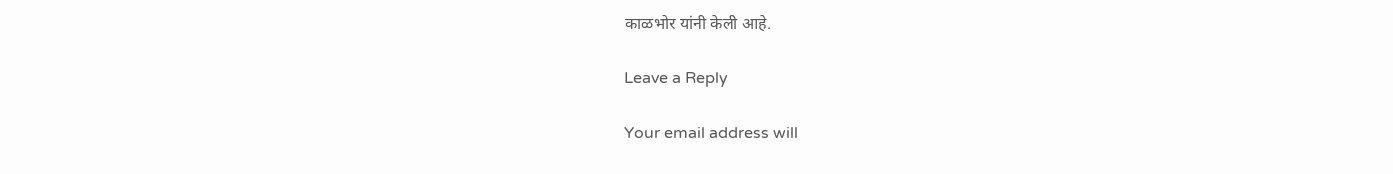काळभोर यांनी केली आहे.

Leave a Reply

Your email address will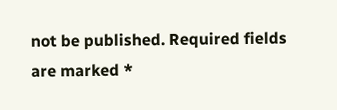not be published. Required fields are marked *